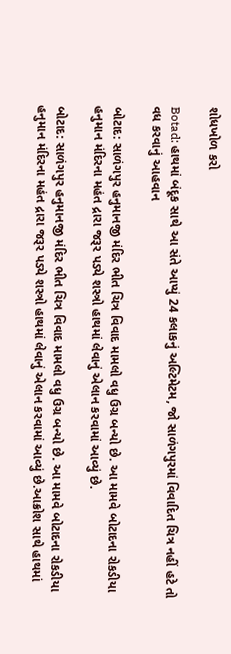શોધખોળ કરો

Botad: હાથમાં બંદૂક સાથે આ સંતે આપ્યું 24 કલાકનું અલ્ટિમેટમ, જો સાળંગપુરમાં વિવાદિત ચિત્ર નહીં હટે તો વધ કરવાનું આહવાન

બોટાદ: સાળંગપુર હનુમાનજી મંદિર ભીત ચિત્ર વિવાદ મામલો વધુ ઉગ્ર બન્યો છે. આ મામવે બોટાદના રોકડીયા હનુમાન મંદિરના મહંત દ્રારા જરૂર પડ્યે શસ્ત્રો હાથમાં લેવાનું એલાન કરવામાં આવ્યું છે.

બોટાદ: સાળંગપુર હનુમાનજી મંદિર ભીત ચિત્ર વિવાદ મામલો વધુ ઉગ્ર બન્યો છે. આ મામવે બોટાદના રોકડીયા હનુમાન મંદિરના મહંત દ્રારા જરૂર પડ્યે શસ્ત્રો હાથમાં લેવાનું એલાન કરવામાં આવ્યું છે.આક્રોશ સાથે હાથમાં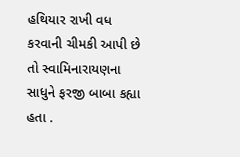હથિયાર રાખી વધ કરવાની ચીમકી આપી છે તો સ્વામિનારાયણના સાધુને ફરજી બાબા કહ્યા હતા .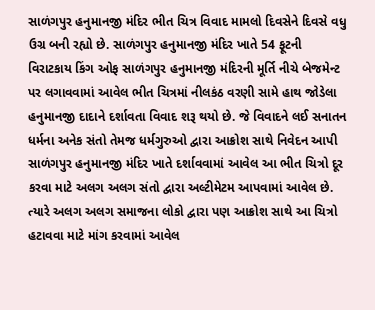સાળંગપુર હનુમાનજી મંદિર ભીત ચિત્ર વિવાદ મામલો દિવસેને દિવસે વધુ ઉગ્ર બની રહ્યો છે. સાળંગપુર હનુમાનજી મંદિર ખાતે 54 ફૂટની વિરાટકાય કિંગ ઓફ સાળંગપુર હનુમાનજી મંદિરની મૂર્તિ નીચે બેજમેન્ટ પર લગાવવામાં આવેલ ભીત ચિત્રમાં નીલકંઠ વરણી સામે હાથ જોડેલા હનુમાનજી દાદાને દર્શાવતા વિવાદ શરૂ થયો છે. જે વિવાદને લઈ સનાતન ધર્મના અનેક સંતો તેમજ ધર્મગુરુઓ દ્વારા આક્રોશ સાથે નિવેદન આપી સાળંગપુર હનુમાનજી મંદિર ખાતે દર્શાવવામાં આવેલ આ ભીત ચિત્રો દૂર કરવા માટે અલગ અલગ સંતો દ્વારા અલ્ટીમેટમ આપવામાં આવેલ છે. ત્યારે અલગ અલગ સમાજના લોકો દ્વારા પણ આક્રોશ સાથે આ ચિત્રો હટાવવા માટે માંગ કરવામાં આવેલ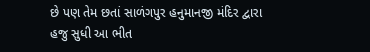છે પણ તેમ છતાં સાળંગપુર હનુમાનજી મંદિર દ્વારા હજુ સુધી આ ભીત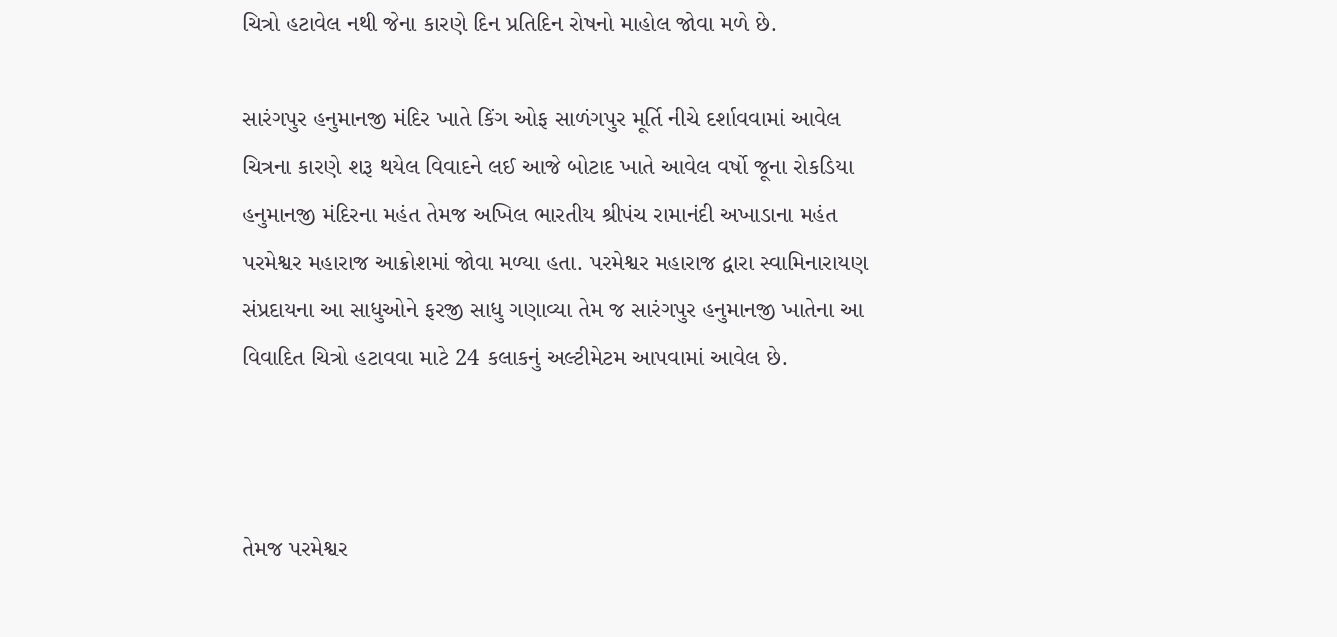ચિત્રો હટાવેલ નથી જેના કારણે દિન પ્રતિદિન રોષનો માહોલ જોવા મળે છે.

સારંગપુર હનુમાનજી મંદિર ખાતે કિંગ ઓફ સાળંગપુર મૂર્તિ નીચે દર્શાવવામાં આવેલ ચિત્રના કારણે શરૂ થયેલ વિવાદને લઈ આજે બોટાદ ખાતે આવેલ વર્ષો જૂના રોકડિયા હનુમાનજી મંદિરના મહંત તેમજ અખિલ ભારતીય શ્રીપંચ રામાનંદી અખાડાના મહંત પરમેશ્વર મહારાજ આક્રોશમાં જોવા મળ્યા હતા. પરમેશ્વર મહારાજ દ્વારા સ્વામિનારાયણ સંપ્રદાયના આ સાધુઓને ફરજી સાધુ ગણાવ્યા તેમ જ સારંગપુર હનુમાનજી ખાતેના આ વિવાદિત ચિત્રો હટાવવા માટે 24 કલાકનું અલ્ટીમેટમ આપવામાં આવેલ છે.



તેમજ પરમેશ્વર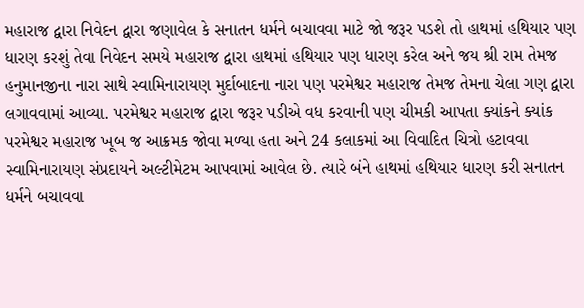મહારાજ દ્વારા નિવેદન દ્વારા જણાવેલ કે સનાતન ધર્મને બચાવવા માટે જો જરૂર પડશે તો હાથમાં હથિયાર પણ ધારણ કરશું તેવા નિવેદન સમયે મહારાજ દ્વારા હાથમાં હથિયાર પણ ધારણ કરેલ અને જય શ્રી રામ તેમજ હનુમાનજીના નારા સાથે સ્વામિનારાયણ મુર્દાબાદના નારા પણ પરમેશ્વર મહારાજ તેમજ તેમના ચેલા ગણ દ્વારા લગાવવામાં આવ્યા. પરમેશ્વર મહારાજ દ્વારા જરૂર પડીએ વધ કરવાની પણ ચીમકી આપતા ક્યાંકને ક્યાંક પરમેશ્વર મહારાજ ખૂબ જ આક્રમક જોવા મળ્યા હતા અને 24 કલાકમાં આ વિવાદિત ચિત્રો હટાવવા સ્વામિનારાયણ સંપ્રદાયને અલ્ટીમેટમ આપવામાં આવેલ છે. ત્યારે બંને હાથમાં હથિયાર ધારણ કરી સનાતન ધર્મને બચાવવા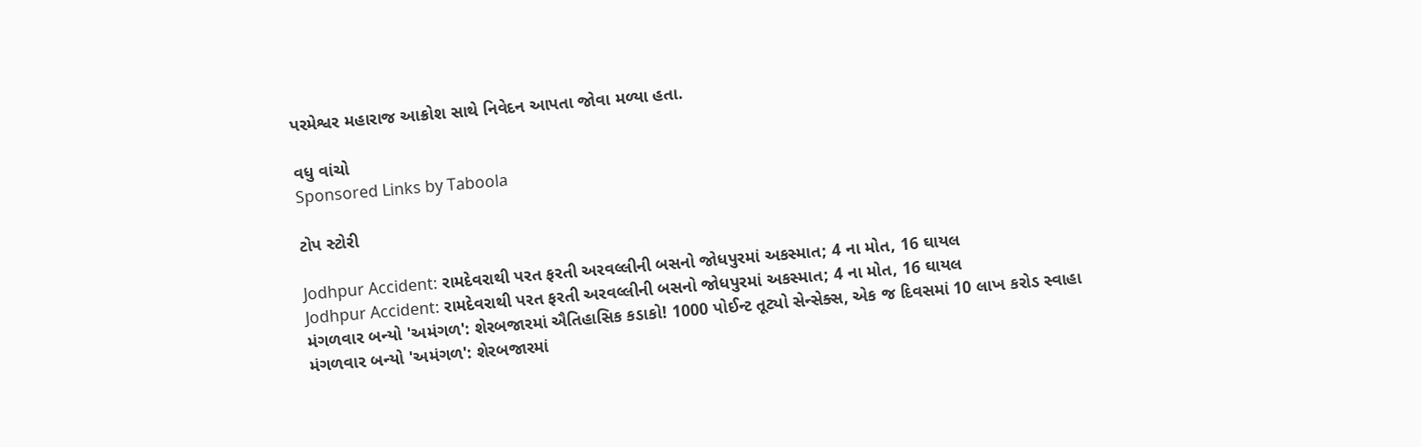પરમેશ્વર મહારાજ આક્રોશ સાથે નિવેદન આપતા જોવા મળ્યા હતા.

વધુ વાંચો
Sponsored Links by Taboola

ટોપ સ્ટોરી

Jodhpur Accident: રામદેવરાથી પરત ફરતી અરવલ્લીની બસનો જોધપુરમાં અકસ્માત; 4 ના મોત, 16 ઘાયલ
Jodhpur Accident: રામદેવરાથી પરત ફરતી અરવલ્લીની બસનો જોધપુરમાં અકસ્માત; 4 ના મોત, 16 ઘાયલ
મંગળવાર બન્યો 'અમંગળ': શેરબજારમાં ઐતિહાસિક કડાકો! 1000 પોઈન્ટ તૂટ્યો સેન્સેક્સ, એક જ દિવસમાં 10 લાખ કરોડ સ્વાહા
મંગળવાર બન્યો 'અમંગળ': શેરબજારમાં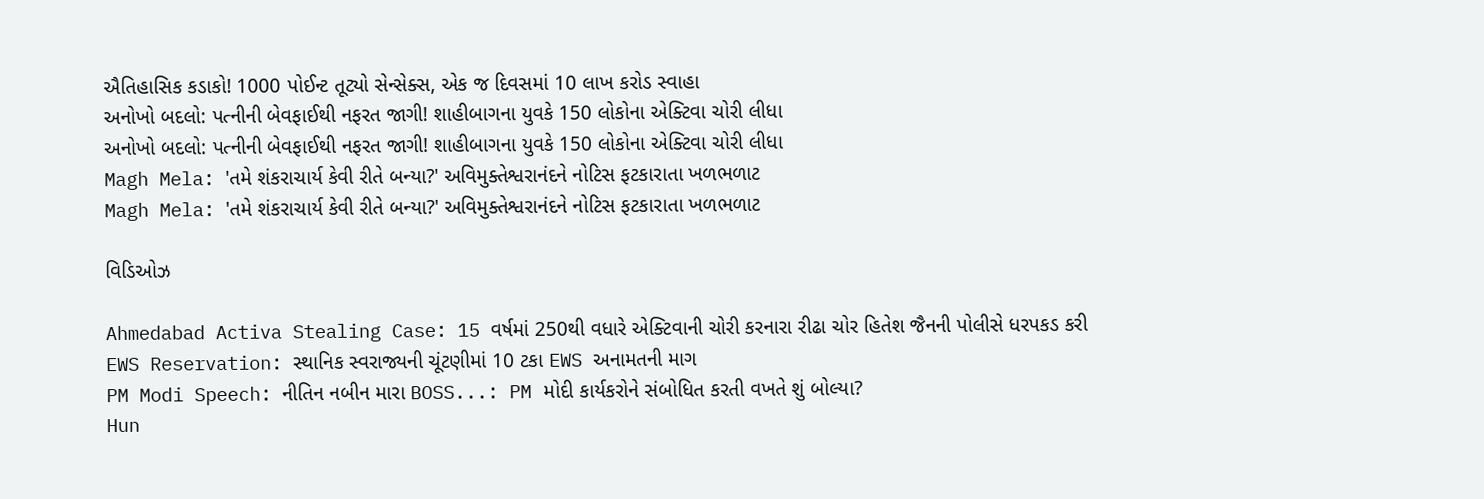ઐતિહાસિક કડાકો! 1000 પોઈન્ટ તૂટ્યો સેન્સેક્સ, એક જ દિવસમાં 10 લાખ કરોડ સ્વાહા
અનોખો બદલો: પત્નીની બેવફાઈથી નફરત જાગી! શાહીબાગના યુવકે 150 લોકોના એક્ટિવા ચોરી લીધા
અનોખો બદલો: પત્નીની બેવફાઈથી નફરત જાગી! શાહીબાગના યુવકે 150 લોકોના એક્ટિવા ચોરી લીધા
Magh Mela: 'તમે શંકરાચાર્ય કેવી રીતે બન્યા?' અવિમુક્તેશ્વરાનંદને નોટિસ ફટકારાતા ખળભળાટ
Magh Mela: 'તમે શંકરાચાર્ય કેવી રીતે બન્યા?' અવિમુક્તેશ્વરાનંદને નોટિસ ફટકારાતા ખળભળાટ

વિડિઓઝ

Ahmedabad Activa Stealing Case: 15 વર્ષમાં 250થી વધારે એક્ટિવાની ચોરી કરનારા રીઢા ચોર હિતેશ જૈનની પોલીસે ધરપકડ કરી
EWS Reservation: સ્થાનિક સ્વરાજ્યની ચૂંટણીમાં 10 ટકા EWS અનામતની માગ
PM Modi Speech: નીતિન નબીન મારા BOSS...: PM મોદી કાર્યકરોને સંબોધિત કરતી વખતે શું બોલ્યા?
Hun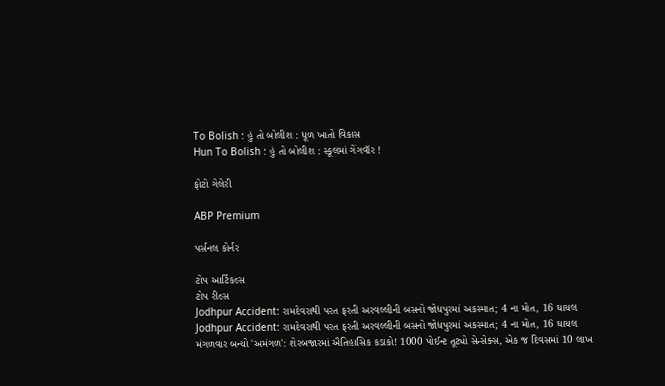To Bolish : હું તો બોલીશ : ધૂળ ખાતો વિકાસ
Hun To Bolish : હું તો બોલીશ : સ્કૂલમાં ગેંગવૉર !

ફોટો ગેલેરી

ABP Premium

પર્સનલ કોર્નર

ટોપ આર્ટિકલ્સ
ટોપ રીલ્સ
Jodhpur Accident: રામદેવરાથી પરત ફરતી અરવલ્લીની બસનો જોધપુરમાં અકસ્માત; 4 ના મોત, 16 ઘાયલ
Jodhpur Accident: રામદેવરાથી પરત ફરતી અરવલ્લીની બસનો જોધપુરમાં અકસ્માત; 4 ના મોત, 16 ઘાયલ
મંગળવાર બન્યો 'અમંગળ': શેરબજારમાં ઐતિહાસિક કડાકો! 1000 પોઈન્ટ તૂટ્યો સેન્સેક્સ, એક જ દિવસમાં 10 લાખ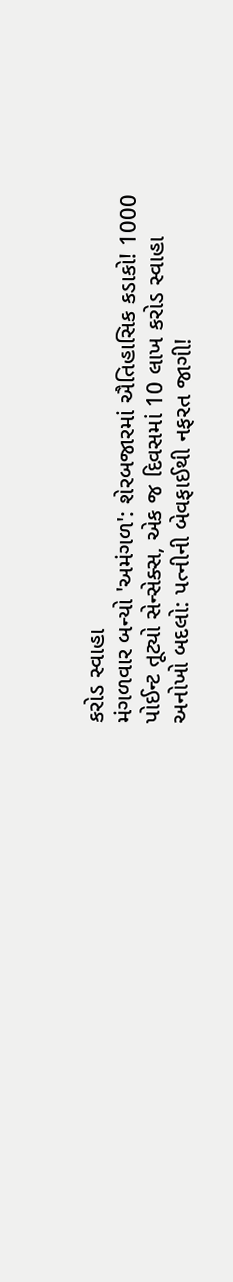કરોડ સ્વાહા
મંગળવાર બન્યો 'અમંગળ': શેરબજારમાં ઐતિહાસિક કડાકો! 1000 પોઈન્ટ તૂટ્યો સેન્સેક્સ, એક જ દિવસમાં 10 લાખ કરોડ સ્વાહા
અનોખો બદલો: પત્નીની બેવફાઈથી નફરત જાગી!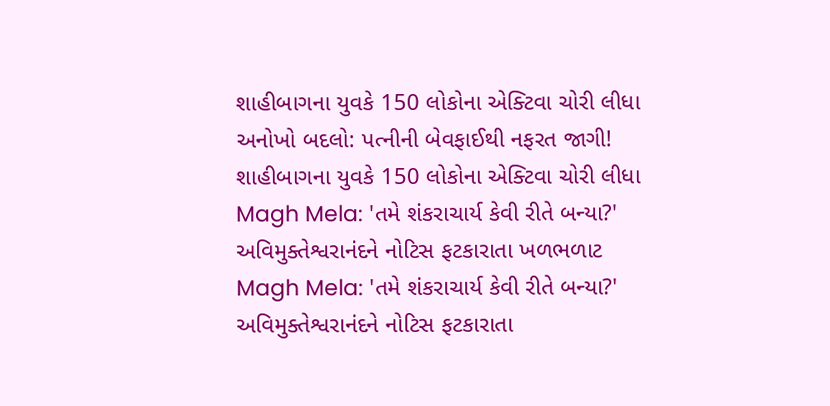શાહીબાગના યુવકે 150 લોકોના એક્ટિવા ચોરી લીધા
અનોખો બદલો: પત્નીની બેવફાઈથી નફરત જાગી! શાહીબાગના યુવકે 150 લોકોના એક્ટિવા ચોરી લીધા
Magh Mela: 'તમે શંકરાચાર્ય કેવી રીતે બન્યા?' અવિમુક્તેશ્વરાનંદને નોટિસ ફટકારાતા ખળભળાટ
Magh Mela: 'તમે શંકરાચાર્ય કેવી રીતે બન્યા?' અવિમુક્તેશ્વરાનંદને નોટિસ ફટકારાતા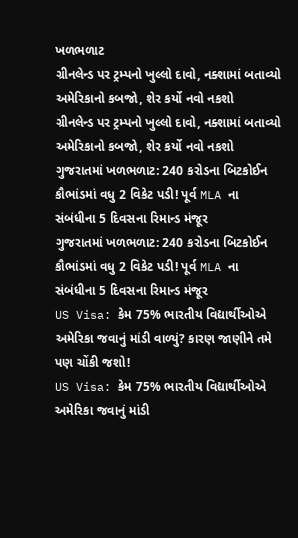ખળભળાટ
ગ્રીનલેન્ડ પર ટ્રમ્પનો ખુલ્લો દાવો, નક્શામાં બતાવ્યો અમેરિકાનો કબજો, શેર કર્યો નવો નકશો
ગ્રીનલેન્ડ પર ટ્રમ્પનો ખુલ્લો દાવો, નક્શામાં બતાવ્યો અમેરિકાનો કબજો, શેર કર્યો નવો નકશો
ગુજરાતમાં ખળભળાટ: 240 કરોડના બિટકોઈન કૌભાંડમાં વધુ 2 વિકેટ પડી! પૂર્વ MLA ના સંબંધીના 5 દિવસના રિમાન્ડ મંજૂર
ગુજરાતમાં ખળભળાટ: 240 કરોડના બિટકોઈન કૌભાંડમાં વધુ 2 વિકેટ પડી! પૂર્વ MLA ના સંબંધીના 5 દિવસના રિમાન્ડ મંજૂર
US Visa: કેમ 75% ભારતીય વિદ્યાર્થીઓએ અમેરિકા જવાનું માંડી વાળ્યું? કારણ જાણીને તમે પણ ચોંકી જશો!
US Visa: કેમ 75% ભારતીય વિદ્યાર્થીઓએ અમેરિકા જવાનું માંડી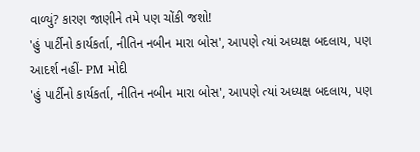વાળ્યું? કારણ જાણીને તમે પણ ચોંકી જશો!
'હું પાર્ટીનો કાર્યકર્તા, નીતિન નબીન મારા બોસ', આપણે ત્યાં અધ્યક્ષ બદલાય, પણ આદર્શ નહીં- PM મોદી
'હું પાર્ટીનો કાર્યકર્તા, નીતિન નબીન મારા બોસ', આપણે ત્યાં અધ્યક્ષ બદલાય, પણ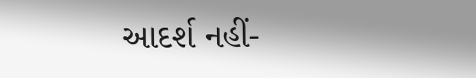આદર્શ નહીં-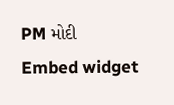PM મોદી
Embed widget